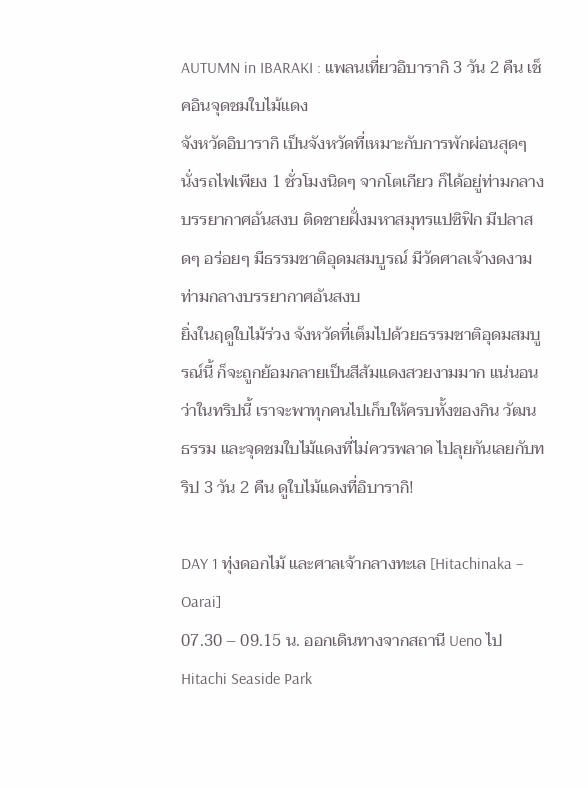AUTUMN in IBARAKI : แพลนเที่ยวอิบารากิ 3 วัน 2 คืน เช็คอินจุดชมใบไม้แดง
จังหวัดอิบารากิ เป็นจังหวัดที่เหมาะกับการพักผ่อนสุดๆ นั่งรถไฟเพียง 1 ชั่วโมงนิดๆ จากโตเกียว ก็ได้อยู่ท่ามกลางบรรยากาศอันสงบ ติดชายฝั่งมหาสมุทรแปซิฟิก มีปลาสดๆ อร่อยๆ มีธรรมชาติอุดมสมบูรณ์ มีวัดศาลเจ้างดงาม ท่ามกลางบรรยากาศอันสงบ
ยิ่งในฤดูใบไม้ร่วง จังหวัดที่เต็มไปด้วยธรรมชาติอุดมสมบูรณ์นี้ ก็จะถูกย้อมกลายเป็นสีส้มแดงสวยงามมาก แน่นอนว่าในทริปนี้ เราจะพาทุกคนไปเก็บให้ครบทั้งของกิน วัฒนธรรม และจุดชมใบไม้แดงที่ไม่ควรพลาด ไปลุยกันเลยกับทริป 3 วัน 2 คืน ดูใบไม้แดงที่อิบารากิ!

DAY 1 ทุ่งดอกไม้ และศาลเจ้ากลางทะเล [Hitachinaka – Oarai]
07.30 – 09.15 น. ออกเดินทางจากสถานี Ueno ไป Hitachi Seaside Park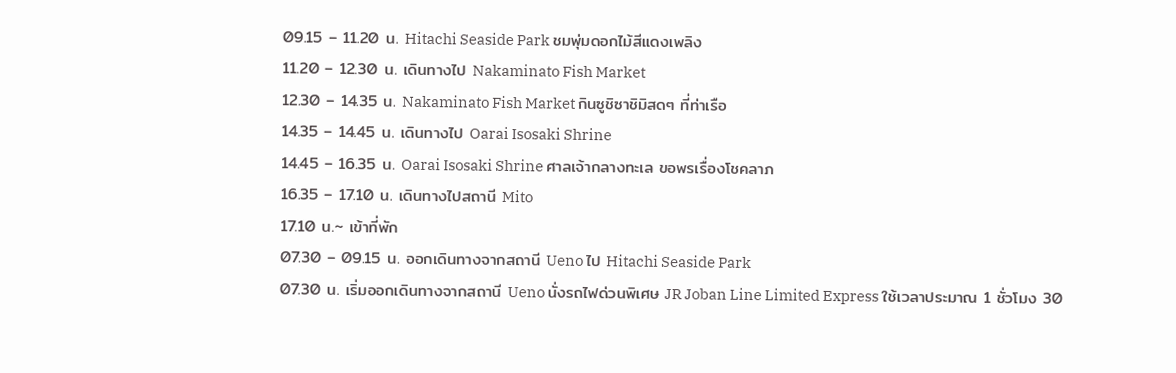09.15 – 11.20 น. Hitachi Seaside Park ชมพุ่มดอกไม้สีแดงเพลิง
11.20 – 12.30 น. เดินทางไป Nakaminato Fish Market
12.30 – 14.35 น. Nakaminato Fish Market กินซูชิซาชิมิสดๆ ที่ท่าเรือ
14.35 – 14.45 น. เดินทางไป Oarai Isosaki Shrine
14.45 – 16.35 น. Oarai Isosaki Shrine ศาลเจ้ากลางทะเล ขอพรเรื่องโชคลาภ
16.35 – 17.10 น. เดินทางไปสถานี Mito
17.10 น.~ เข้าที่พัก
07.30 – 09.15 น. ออกเดินทางจากสถานี Ueno ไป Hitachi Seaside Park
07.30 น. เริ่มออกเดินทางจากสถานี Ueno นั่งรถไฟด่วนพิเศษ JR Joban Line Limited Express ใช้เวลาประมาณ 1 ชั่วโมง 30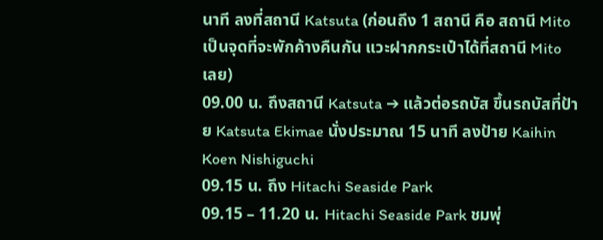นาที ลงที่สถานี Katsuta (ก่อนถึง 1 สถานี คือ สถานี Mito เป็นจุดที่จะพักค้างคืนกัน แวะฝากกระเป๋าได้ที่สถานี Mito เลย)
09.00 น. ถึงสถานี Katsuta ➔ แล้วต่อรถบัส ขึ้นรถบัสที่ป้าย Katsuta Ekimae นั่งประมาณ 15 นาที ลงป้าย Kaihin Koen Nishiguchi
09.15 น. ถึง Hitachi Seaside Park
09.15 – 11.20 น. Hitachi Seaside Park ชมพุ่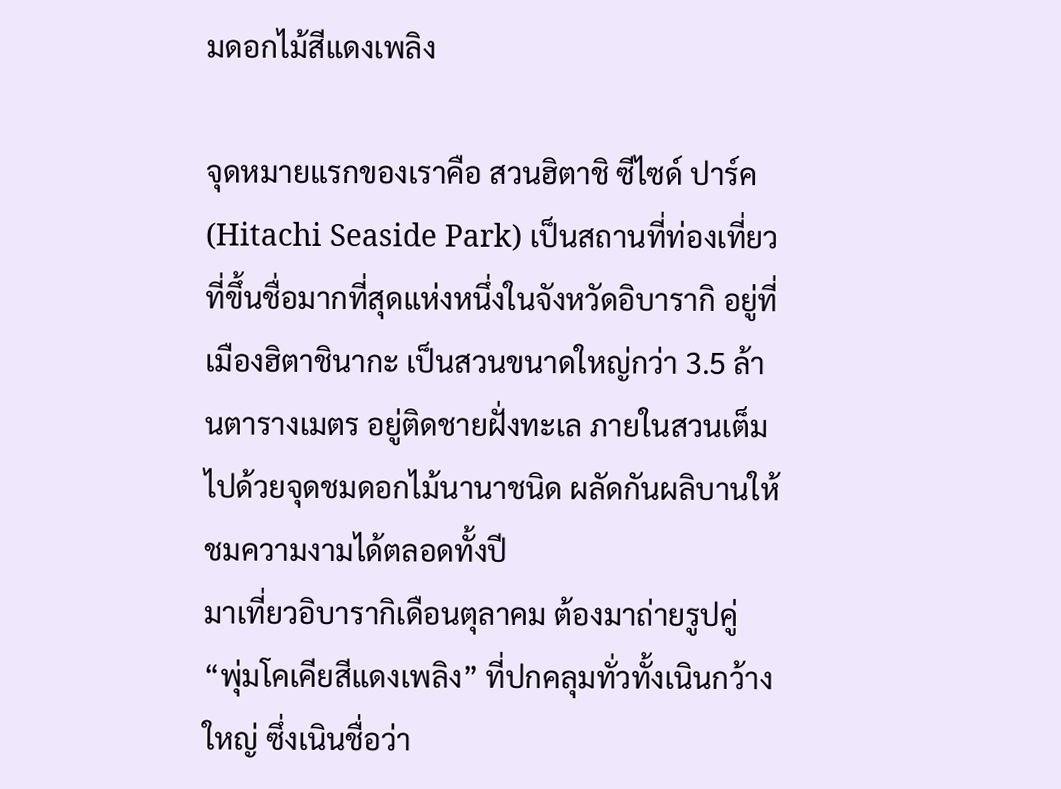มดอกไม้สีแดงเพลิง

จุดหมายแรกของเราคือ สวนฮิตาชิ ซีไซด์ ปาร์ค (Hitachi Seaside Park) เป็นสถานที่ท่องเที่ยวที่ขึ้นชื่อมากที่สุดแห่งหนึ่งในจังหวัดอิบารากิ อยู่ที่เมืองฮิตาชินากะ เป็นสวนขนาดใหญ่กว่า 3.5 ล้านตารางเมตร อยู่ติดชายฝั่งทะเล ภายในสวนเต็มไปด้วยจุดชมดอกไม้นานาชนิด ผลัดกันผลิบานให้ชมความงามได้ตลอดทั้งปี
มาเที่ยวอิบารากิเดือนตุลาคม ต้องมาถ่ายรูปคู่ “พุ่มโคเคียสีแดงเพลิง” ที่ปกคลุมทั่วทั้งเนินกว้างใหญ่ ซึ่งเนินชื่อว่า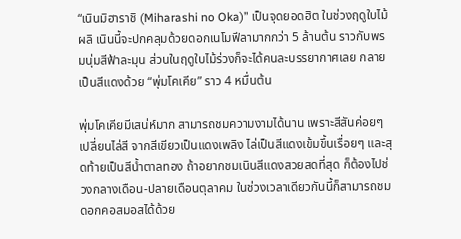“เนินมิฮาราชิ (Miharashi no Oka)” เป็นจุดยอดฮิต ในช่วงฤดูใบไม้ผลิ เนินนี้จะปกคลุมด้วยดอกเนโมฟีลามากกว่า 5 ล้านต้น ราวกับพรมนุ่มสีฟ้าละมุน ส่วนในฤดูใบไม้ร่วงก็จะได้คนละบรรยากาศเลย กลายเป็นสีแดงด้วย “พุ่มโคเคีย” ราว 4 หมื่นต้น

พุ่มโคเคียมีเสน่ห์มาก สามารถชมความงามได้นาน เพราะสีสันค่อยๆ เปลี่ยนไล่สี จากสีเขียวเป็นแดงเพลิง ไล่เป็นสีแดงเข้มขึ้นเรื่อยๆ และสุดท้ายเป็นสีน้ำตาลทอง ถ้าอยากชมเนินสีแดงสวยสดที่สุด ก็ต้องไปช่วงกลางเดือน-ปลายเดือนตุลาคม ในช่วงเวลาเดียวกันนี้ก็สามารถชมดอกคอสมอสได้ด้วย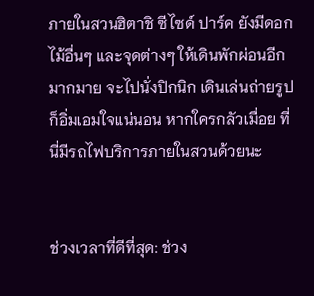ภายในสวนฮิตาชิ ซีไซด์ ปาร์ค ยังมีดอกไม้อื่นๆ และจุดต่างๆ ให้เดินพักผ่อนอีกมากมาย จะไปนั่งปิกนิก เดินเล่นถ่ายรูป ก็อิ่มเอมใจแน่นอน หากใครกลัวเมื่อย ที่นี่มีรถไฟบริการภายในสวนด้วยนะ


ช่วงเวลาที่ดีที่สุด: ช่วง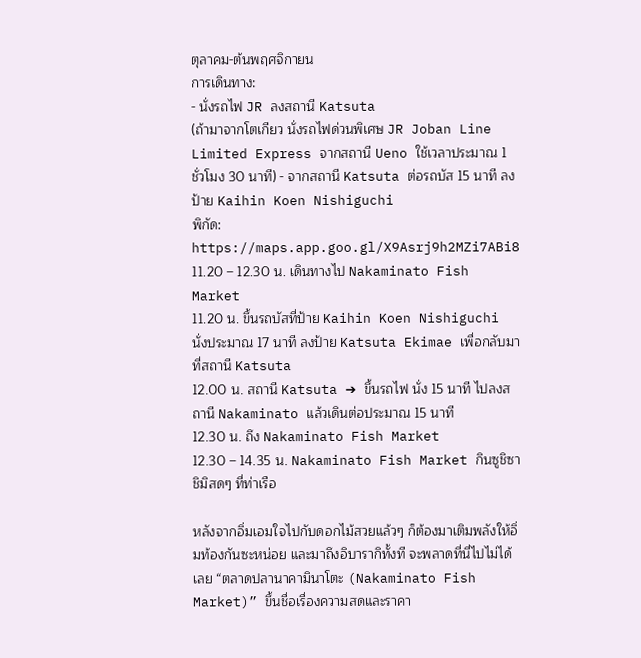ตุลาคม-ต้นพฤศจิกายน
การเดินทาง:
- นั่งรถไฟ JR ลงสถานี Katsuta
(ถ้ามาจากโตเกียว นั่งรถไฟด่วนพิเศษ JR Joban Line Limited Express จากสถานี Ueno ใช้เวลาประมาณ 1 ชั่วโมง 30 นาที) - จากสถานี Katsuta ต่อรถบัส 15 นาที ลงป้าย Kaihin Koen Nishiguchi
พิกัด: https://maps.app.goo.gl/X9Asrj9h2MZi7ABi8
11.20 – 12.30 น. เดินทางไป Nakaminato Fish Market
11.20 น. ขึ้นรถบัสที่ป้าย Kaihin Koen Nishiguchi นั่งประมาณ 17 นาที ลงป้าย Katsuta Ekimae เพื่อกลับมาที่สถานี Katsuta
12.00 น. สถานี Katsuta ➔ ขึ้นรถไฟ นั่ง 15 นาที ไปลงสถานี Nakaminato แล้วเดินต่อประมาณ 15 นาที
12.30 น. ถึง Nakaminato Fish Market
12.30 – 14.35 น. Nakaminato Fish Market กินซูชิซาชิมิสดๆ ที่ท่าเรือ

หลังจากอิ่มเอมใจไปกับดอกไม้สวยแล้วๆ ก็ต้องมาเติมพลังให้อิ่มท้องกันซะหน่อย และมาถึงอิบารากิทั้งที จะพลาดที่นี่ไปไม่ได้เลย “ตลาดปลานาคามินาโตะ (Nakaminato Fish Market)” ขึ้นชื่อเรื่องความสดและราคา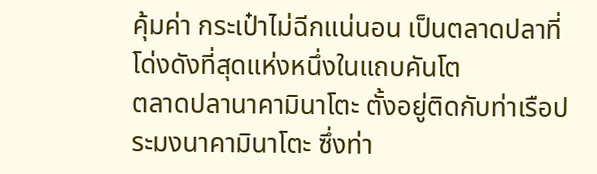คุ้มค่า กระเป๋าไม่ฉีกแน่นอน เป็นตลาดปลาที่โด่งดังที่สุดแห่งหนึ่งในแถบคันโต
ตลาดปลานาคามินาโตะ ตั้งอยู่ติดกับท่าเรือประมงนาคามินาโตะ ซึ่งท่า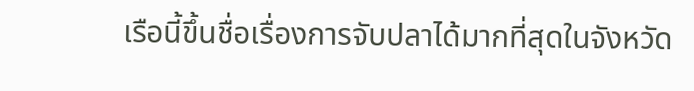เรือนี้ขึ้นชื่อเรื่องการจับปลาได้มากที่สุดในจังหวัด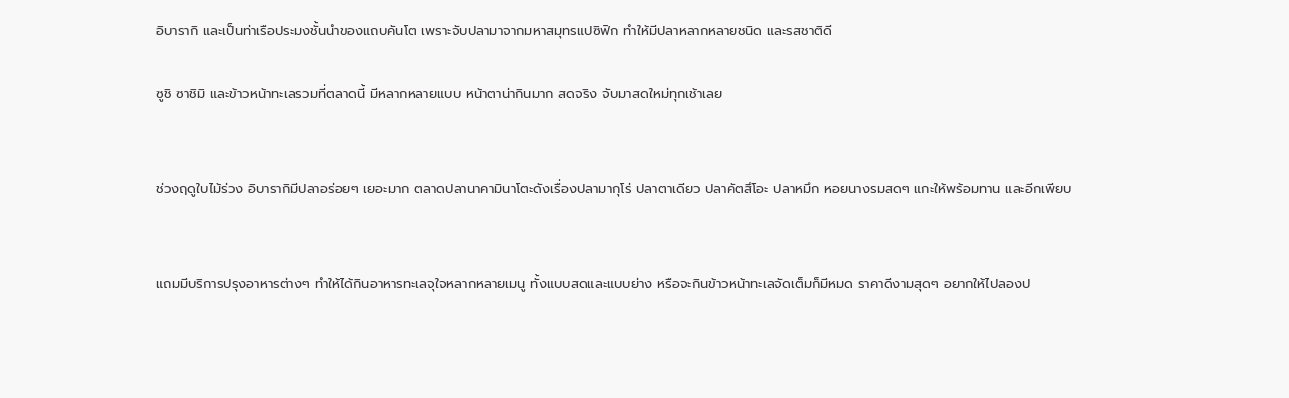อิบารากิ และเป็นท่าเรือประมงชั้นนำของแถบคันโต เพราะจับปลามาจากมหาสมุทรแปซิฟิก ทำให้มีปลาหลากหลายชนิด และรสชาติดี

ซูชิ ซาชิมิ และข้าวหน้าทะเลรวมที่ตลาดนี้ มีหลากหลายแบบ หน้าตาน่ากินมาก สดจริง จับมาสดใหม่ทุกเช้าเลย


ช่วงฤดูใบไม้ร่วง อิบารากิมีปลาอร่อยๆ เยอะมาก ตลาดปลานาคามินาโตะดังเรื่องปลามากุโร่ ปลาตาเดียว ปลาคัตสึโอะ ปลาหมึก หอยนางรมสดๆ แกะให้พร้อมทาน และอีกเพียบ


แถมมีบริการปรุงอาหารต่างๆ ทำให้ได้กินอาหารทะเลจุใจหลากหลายเมนู ทั้งแบบสดและแบบย่าง หรือจะกินข้าวหน้าทะเลจัดเต็มก็มีหมด ราคาดีงามสุดๆ อยากให้ไปลองป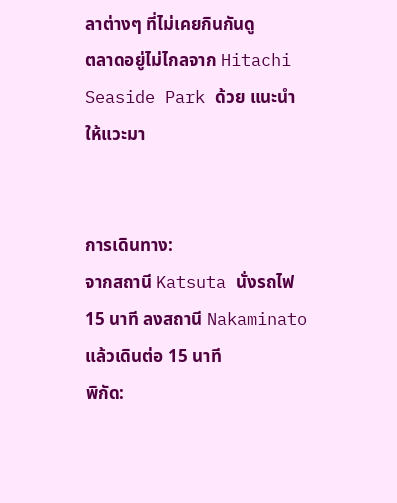ลาต่างๆ ที่ไม่เคยกินกันดู
ตลาดอยู่ไม่ไกลจาก Hitachi Seaside Park ด้วย แนะนำให้แวะมา


การเดินทาง:
จากสถานี Katsuta นั่งรถไฟ 15 นาที ลงสถานี Nakaminato แล้วเดินต่อ 15 นาที
พิกัด: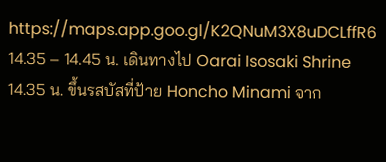https://maps.app.goo.gl/K2QNuM3X8uDCLffR6
14.35 – 14.45 น. เดินทางไป Oarai Isosaki Shrine
14.35 น. ขึ้นรสบัสที่ป้าย Honcho Minami จาก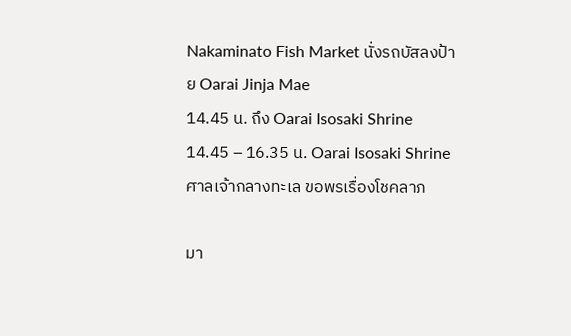Nakaminato Fish Market นั่งรถบัสลงป้าย Oarai Jinja Mae
14.45 น. ถึง Oarai Isosaki Shrine
14.45 – 16.35 น. Oarai Isosaki Shrine ศาลเจ้ากลางทะเล ขอพรเรื่องโชคลาภ

มา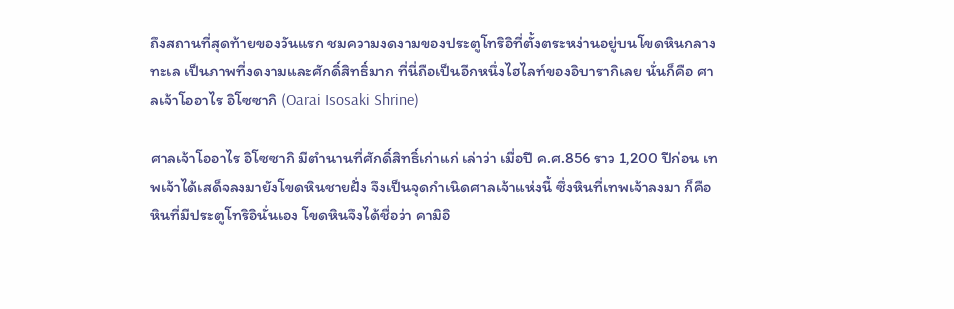ถึงสถานที่สุดท้ายของวันแรก ชมความงดงามของประตูโทริอิที่ตั้งตระหง่านอยู่บนโขดหินกลางทะเล เป็นภาพที่งดงามและศักดิ์สิทธิ์มาก ที่นี่ถือเป็นอีกหนึ่งไฮไลท์ของอิบารากิเลย นั่นก็คือ ศาลเจ้าโออาไร อิโซซากิ (Oarai Isosaki Shrine)

ศาลเจ้าโออาไร อิโซซากิ มีตำนานที่ศักดิ์สิทธิ์เก่าแก่ เล่าว่า เมื่อปี ค.ศ.856 ราว 1,200 ปีก่อน เทพเจ้าได้เสด็จลงมายังโขดหินชายฝั่ง จึงเป็นจุดกำเนิดศาลเจ้าแห่งนี้ ซึ่งหินที่เทพเจ้าลงมา ก็คือหินที่มีประตูโทริอินั่นเอง โขดหินจึงได้ชื่อว่า คามิอิ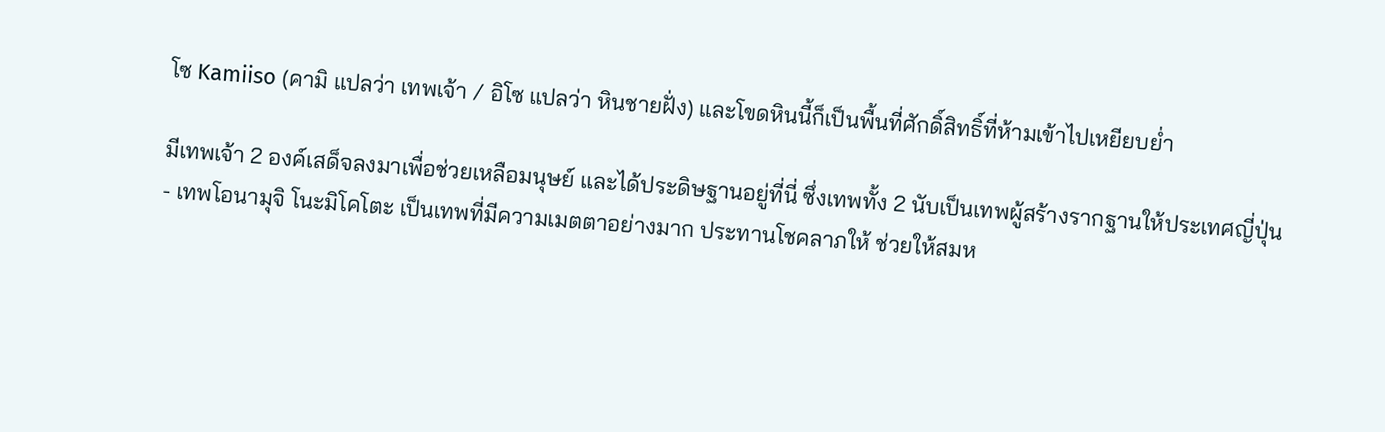โซ Kamiiso (คามิ แปลว่า เทพเจ้า / อิโซ แปลว่า หินชายฝั่ง) และโขดหินนี้ก็เป็นพื้นที่ศักดิ์สิทธิ์ที่ห้ามเข้าไปเหยียบย่ำ

มีเทพเจ้า 2 องค์เสด็จลงมาเพื่อช่วยเหลือมนุษย์ และได้ประดิษฐานอยู่ที่นี่ ซึ่งเทพทั้ง 2 นับเป็นเทพผู้สร้างรากฐานให้ประเทศญี่ปุ่น
- เทพโอนามุจิ โนะมิโคโตะ เป็นเทพที่มีความเมตตาอย่างมาก ประทานโชคลาภให้ ช่วยให้สมห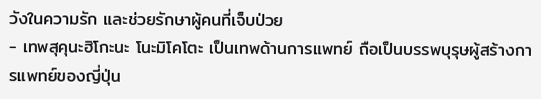วังในความรัก และช่วยรักษาผู้คนที่เจ็บป่วย
- เทพสุคุนะฮิโกะนะ โนะมิโคโตะ เป็นเทพด้านการแพทย์ ถือเป็นบรรพบุรุษผู้สร้างการแพทย์ของญี่ปุ่น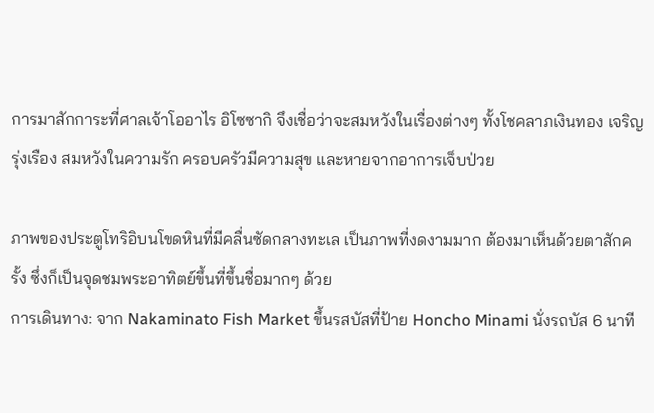การมาสักการะที่ศาลเจ้าโออาไร อิโซซากิ จึงเชื่อว่าจะสมหวังในเรื่องต่างๆ ทั้งโชคลาภเงินทอง เจริญรุ่งเรือง สมหวังในความรัก ครอบครัวมีความสุข และหายจากอาการเจ็บป่วย

ภาพของประตูโทริอิบนโขดหินที่มีคลื่นซัดกลางทะเล เป็นภาพที่งดงามมาก ต้องมาเห็นด้วยตาสักครั้ง ซึ่งก็เป็นจุดชมพระอาทิตย์ขึ้นที่ขึ้นชื่อมากๆ ด้วย
การเดินทาง: จาก Nakaminato Fish Market ขึ้นรสบัสที่ป้าย Honcho Minami นั่งรถบัส 6 นาที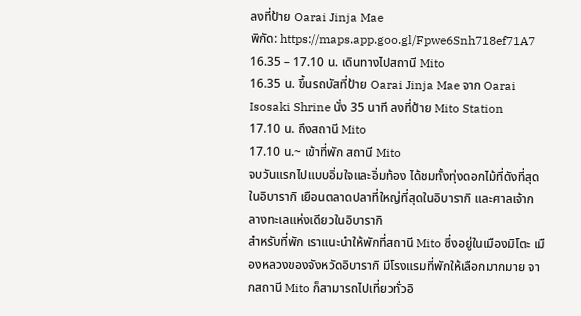ลงที่ป้าย Oarai Jinja Mae
พิกัด: https://maps.app.goo.gl/Fpwe6Snh718ef71A7
16.35 – 17.10 น. เดินทางไปสถานี Mito
16.35 น. ขึ้นรถบัสที่ป้าย Oarai Jinja Mae จาก Oarai Isosaki Shrine นั่ง 35 นาที ลงที่ป้าย Mito Station
17.10 น. ถึงสถานี Mito
17.10 น.~ เข้าที่พัก สถานี Mito
จบวันแรกไปแบบอิ่มใจและอิ่มท้อง ได้ชมทั้งทุ่งดอกไม้ที่ดังที่สุดในอิบารากิ เยือนตลาดปลาที่ใหญ่ที่สุดในอิบารากิ และศาลเจ้ากลางทะเลแห่งเดียวในอิบารากิ
สำหรับที่พัก เราแนะนำให้พักที่สถานี Mito ซึ่งอยู่ในเมืองมิโตะ เมืองหลวงของจังหวัดอิบารากิ มีโรงแรมที่พักให้เลือกมากมาย จากสถานี Mito ก็สามารถไปเที่ยวทั่วอิ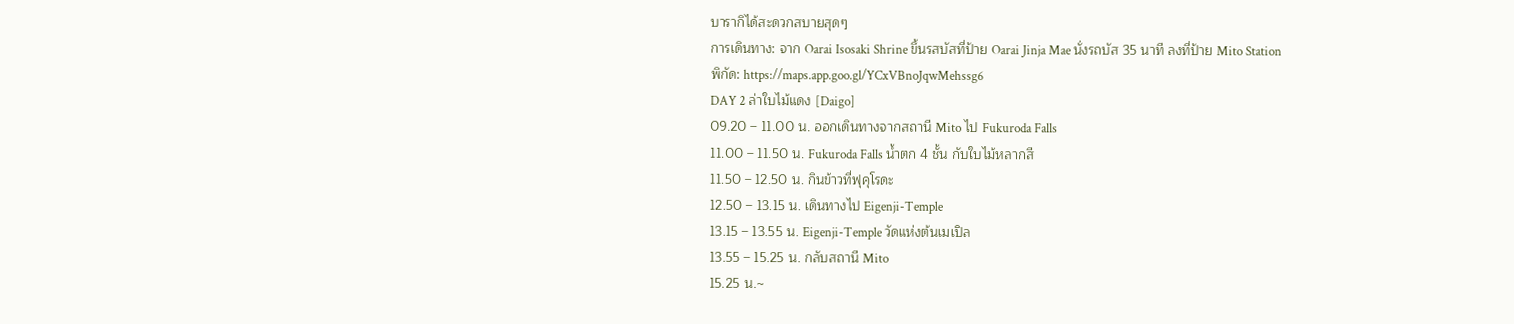บารากิได้สะดวกสบายสุดๆ
การเดินทาง: จาก Oarai Isosaki Shrine ขึ้นรสบัสที่ป้าย Oarai Jinja Mae นั่งรถบัส 35 นาที ลงที่ป้าย Mito Station
พิกัด: https://maps.app.goo.gl/YCxVBnoJqwMehssg6
DAY 2 ล่าใบไม้แดง [Daigo]
09.20 – 11.00 น. ออกเดินทางจากสถานี Mito ไป Fukuroda Falls
11.00 – 11.50 น. Fukuroda Falls น้ำตก 4 ชั้น กับใบไม้หลากสี
11.50 – 12.50 น. กินข้าวที่ฟุคุโรดะ
12.50 – 13.15 น. เดินทางไป Eigenji-Temple
13.15 – 13.55 น. Eigenji-Temple วัดแห่งต้นเมเปิล
13.55 – 15.25 น. กลับสถานี Mito
15.25 น.~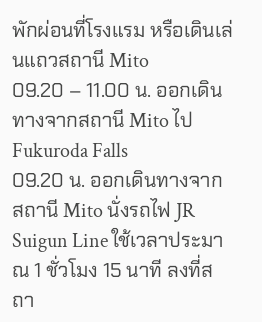พักผ่อนที่โรงแรม หรือเดินเล่นแถวสถานี Mito
09.20 – 11.00 น. ออกเดินทางจากสถานี Mito ไป Fukuroda Falls
09.20 น. ออกเดินทางจากสถานี Mito นั่งรถไฟ JR Suigun Line ใช้เวลาประมาณ 1 ชั่วโมง 15 นาที ลงที่สถา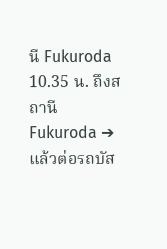นี Fukuroda
10.35 น. ถึงสถานี Fukuroda ➔ แล้วต่อรถบัส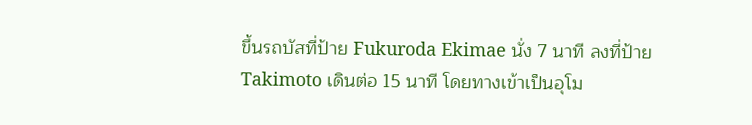ขึ้นรถบัสที่ป้าย Fukuroda Ekimae นั่ง 7 นาที ลงที่ป้าย Takimoto เดินต่อ 15 นาที โดยทางเข้าเป็นอุโม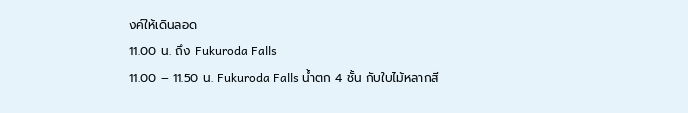งค์ให้เดินลอด
11.00 น. ถึง Fukuroda Falls
11.00 – 11.50 น. Fukuroda Falls น้ำตก 4 ชั้น กับใบไม้หลากสี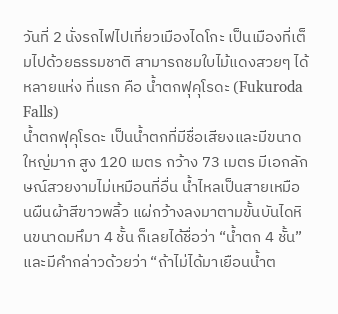วันที่ 2 นั่งรถไฟไปเที่ยวเมืองไดโกะ เป็นเมืองที่เต็มไปด้วยธรรมชาติ สามารถชมใบไม้แดงสวยๆ ได้หลายแห่ง ที่แรก คือ น้ำตกฟุคุโรดะ (Fukuroda Falls)
น้ำตกฟุคุโรดะ เป็นน้ำตกที่มีชื่อเสียงและมีขนาดใหญ่มาก สูง 120 เมตร กว้าง 73 เมตร มีเอกลักษณ์สวยงามไม่เหมือนที่อื่น น้ำไหลเป็นสายเหมือนผืนผ้าสีขาวพลิ้ว แผ่กว้างลงมาตามขั้นบันไดหินขนาดมหึมา 4 ชั้น ก็เลยได้ชื่อว่า “น้ำตก 4 ชั้น” และมีคำกล่าวด้วยว่า “ถ้าไม่ได้มาเยือนน้ำต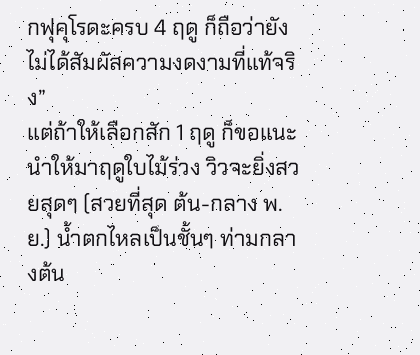กฟุคุโรดะครบ 4 ฤดู ก็ถือว่ายังไม่ได้สัมผัสความงดงามที่แท้จริง”
แต่ถ้าให้เลือกสัก 1 ฤดู ก็ขอแนะนำให้มาฤดูใบไม้ร่วง วิวจะยิ่งสวยสุดๆ (สวยที่สุด ต้น-กลาง พ.ย.) น้ำตกไหลเป็นชั้นๆ ท่ามกลางต้น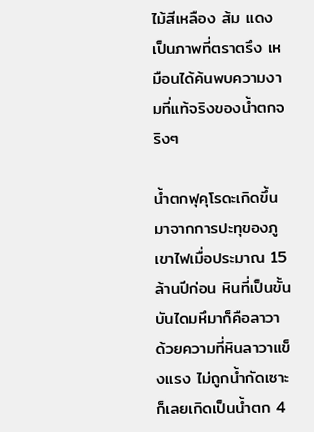ไม้สีเหลือง ส้ม แดง เป็นภาพที่ตราตรึง เหมือนได้ค้นพบความงามที่แท้จริงของน้ำตกจริงๆ

น้ำตกฟุคุโรดะเกิดขึ้นมาจากการปะทุของภูเขาไฟเมื่อประมาณ 15 ล้านปีก่อน หินที่เป็นขั้นบันไดมหึมาก็คือลาวา ด้วยความที่หินลาวาแข็งแรง ไม่ถูกน้ำกัดเซาะ ก็เลยเกิดเป็นน้ำตก 4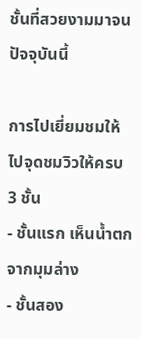ชั้นที่สวยงามมาจนปัจจุบันนี้

การไปเยี่ยมชมให้ไปจุดชมวิวให้ครบ 3 ชั้น
- ชั้นแรก เห็นน้ำตกจากมุมล่าง
- ชั้นสอง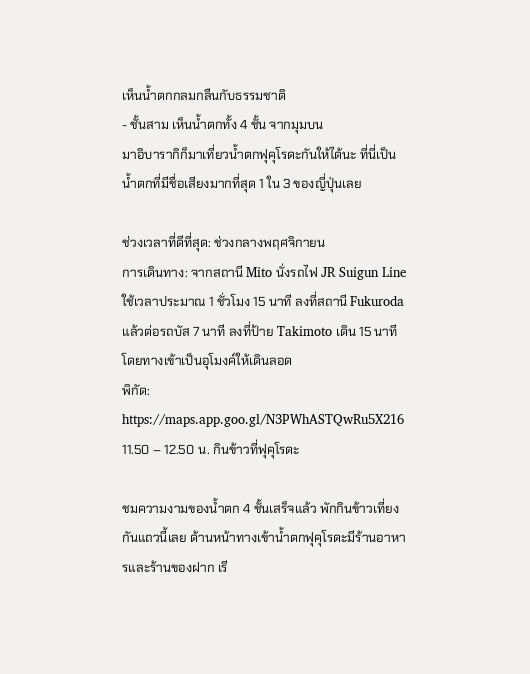เห็นน้ำตกกลมกลืนกับธรรมชาติ
- ชั้นสาม เห็นน้ำตกทั้ง 4 ชั้น จากมุมบน
มาอิบารากิก็มาเที่ยวน้ำตกฟุคุโรดะกันให้ได้นะ ที่นี่เป็นน้ำตกที่มีชื่อเสียงมากที่สุด 1 ใน 3 ของญี่ปุ่นเลย

ช่วงเวลาที่ดีที่สุด: ช่วงกลางพฤศจิกายน
การเดินทาง: จากสถานี Mito นั่งรถไฟ JR Suigun Line ใช้เวลาประมาณ 1 ชั่วโมง 15 นาที ลงที่สถานี Fukuroda
แล้วต่อรถบัส 7 นาที ลงที่ป้าย Takimoto เดิน 15 นาที โดยทางเข้าเป็นอุโมงค์ให้เดินลอด
พิกัด: https://maps.app.goo.gl/N3PWhASTQwRu5X216
11.50 – 12.50 น. กินข้าวที่ฟุคุโรดะ

ชมความงามของน้ำตก 4 ชั้นเสร็จแล้ว พักกินข้าวเที่ยงกันแถวนี้เลย ด้านหน้าทางเข้าน้ำตกฟุคุโรดะมีร้านอาหารและร้านของฝาก เรี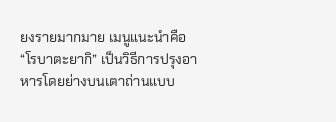ยงรายมากมาย เมนูแนะนำคือ “โรบาตะยากิ” เป็นวิธีการปรุงอาหารโดยย่างบนเตาถ่านแบบ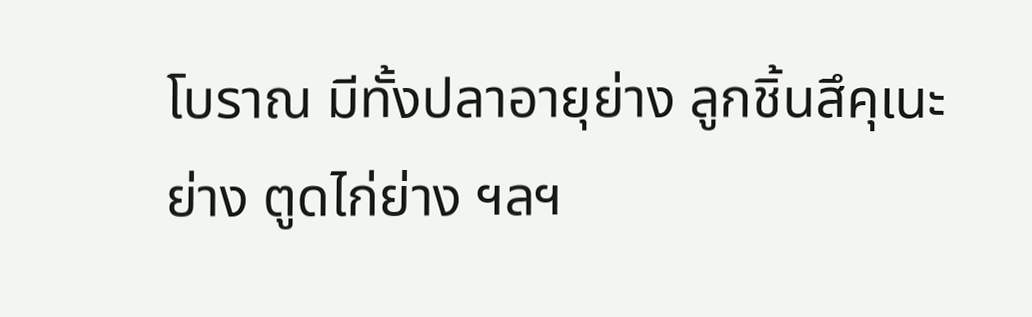โบราณ มีทั้งปลาอายุย่าง ลูกชิ้นสึคุเนะย่าง ตูดไก่ย่าง ฯลฯ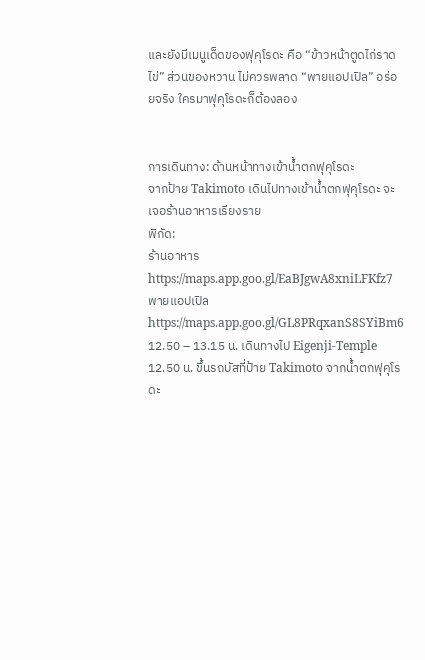และยังมีเมนูเด็ดของฟุคุโรดะ คือ “ข้าวหน้าตูดไก่ราดไข่” ส่วนของหวาน ไม่ควรพลาด “พายแอปเปิล” อร่อยจริง ใครมาฟุคุโรดะก็ต้องลอง


การเดินทาง: ด้านหน้าทางเข้าน้ำตกฟุคุโรดะ
จากป้าย Takimoto เดินไปทางเข้าน้ำตกฟุคุโรดะ จะเจอร้านอาหารเรียงราย
พิกัด:
ร้านอาหาร https://maps.app.goo.gl/EaBJgwA8xniLFKfz7
พายแอปเปิล https://maps.app.goo.gl/GL8PRqxanS8SYiBm6
12.50 – 13.15 น. เดินทางไป Eigenji-Temple
12.50 น. ขึ้นรถบัสที่ป้าย Takimoto จากน้ำตกฟุคุโรดะ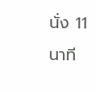นั่ง 11 นาที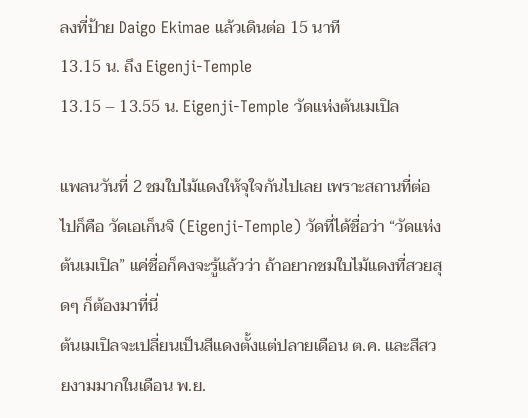ลงที่ป้าย Daigo Ekimae แล้วเดินต่อ 15 นาที
13.15 น. ถึง Eigenji-Temple
13.15 – 13.55 น. Eigenji-Temple วัดแห่งต้นเมเปิล

แพลนวันที่ 2 ชมใบไม้แดงให้จุใจกันไปเลย เพราะสถานที่ต่อไปก็คือ วัดเอเก็นจิ (Eigenji-Temple) วัดที่ได้ชื่อว่า “วัดแห่งต้นเมเปิล” แค่ชื่อก็คงจะรู้แล้วว่า ถ้าอยากชมใบไม้แดงที่สวยสุดๆ ก็ต้องมาที่นี่
ต้นเมเปิลจะเปลี่ยนเป็นสีแดงตั้งแต่ปลายเดือน ต.ค. และสีสวยงามมากในเดือน พ.ย.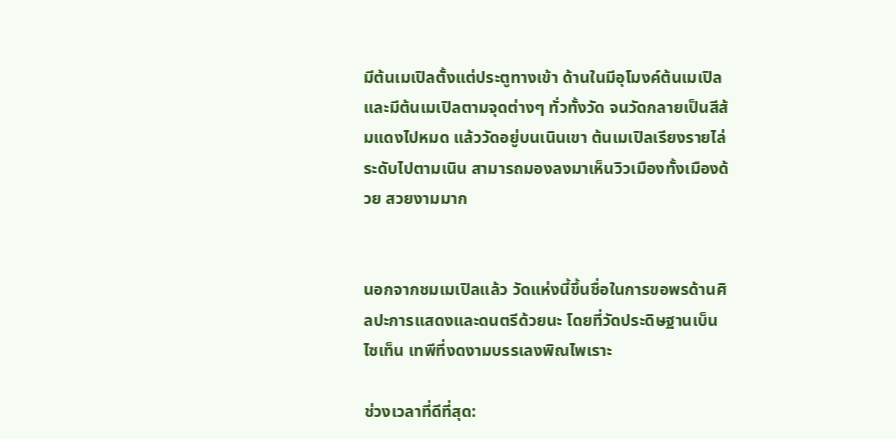มีต้นเมเปิลตั้งแต่ประตูทางเข้า ด้านในมีอุโมงค์ต้นเมเปิล และมีต้นเมเปิลตามจุดต่างๆ ทั่วทั้งวัด จนวัดกลายเป็นสีส้มแดงไปหมด แล้ววัดอยู่บนเนินเขา ต้นเมเปิลเรียงรายไล่ระดับไปตามเนิน สามารถมองลงมาเห็นวิวเมืองทั้งเมืองด้วย สวยงามมาก


นอกจากชมเมเปิลแล้ว วัดแห่งนี้ขึ้นชื่อในการขอพรด้านศิลปะการแสดงและดนตรีด้วยนะ โดยที่วัดประดิษฐานเบ็นไซเท็น เทพีที่งดงามบรรเลงพิณไพเราะ

ช่วงเวลาที่ดีที่สุด: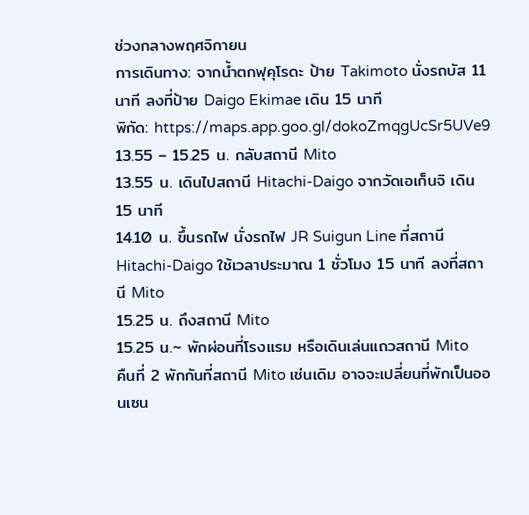ช่วงกลางพฤศจิกายน
การเดินทาง: จากน้ำตกฟุคุโรดะ ป้าย Takimoto นั่งรถบัส 11 นาที ลงที่ป้าย Daigo Ekimae เดิน 15 นาที
พิกัด: https://maps.app.goo.gl/dokoZmqgUcSr5UVe9
13.55 – 15.25 น. กลับสถานี Mito
13.55 น. เดินไปสถานี Hitachi-Daigo จากวัดเอเก็นจิ เดิน 15 นาที
14.10 น. ขึ้นรถไฟ นั่งรถไฟ JR Suigun Line ที่สถานี Hitachi-Daigo ใช้เวลาประมาณ 1 ชั่วโมง 15 นาที ลงที่สถานี Mito
15.25 น. ถึงสถานี Mito
15.25 น.~ พักผ่อนที่โรงแรม หรือเดินเล่นแถวสถานี Mito
คืนที่ 2 พักกันที่สถานี Mito เช่นเดิม อาจจะเปลี่ยนที่พักเป็นออนเซน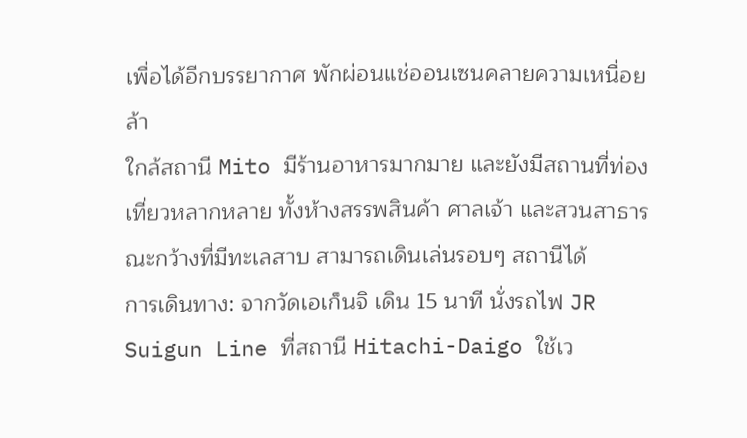เพื่อได้อีกบรรยากาศ พักผ่อนแช่ออนเซนคลายความเหนื่อยล้า
ใกล้สถานี Mito มีร้านอาหารมากมาย และยังมีสถานที่ท่องเที่ยวหลากหลาย ทั้งห้างสรรพสินค้า ศาลเจ้า และสวนสาธารณะกว้างที่มีทะเลสาบ สามารถเดินเล่นรอบๆ สถานีได้
การเดินทาง: จากวัดเอเก็นจิ เดิน 15 นาที นั่งรถไฟ JR Suigun Line ที่สถานี Hitachi-Daigo ใช้เว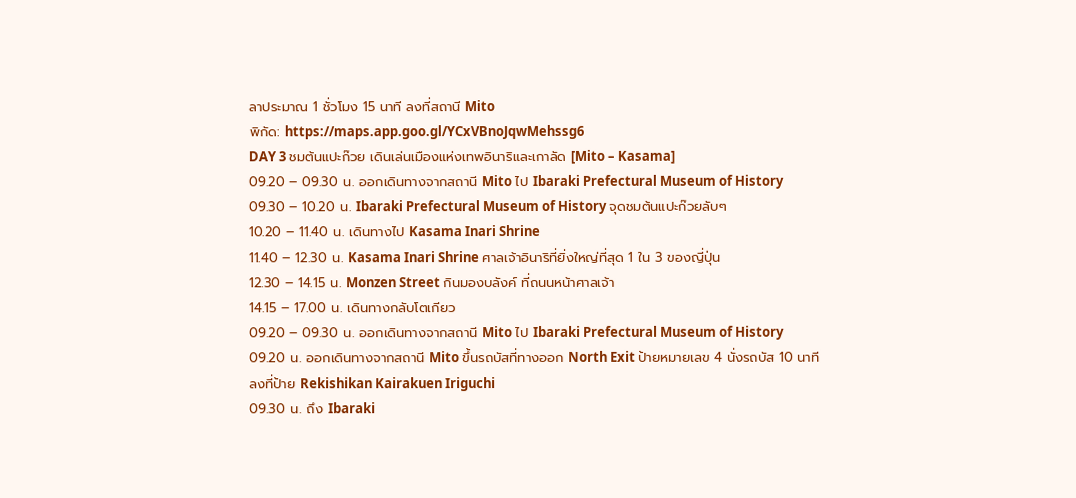ลาประมาณ 1 ชั่วโมง 15 นาที ลงที่สถานี Mito
พิกัด: https://maps.app.goo.gl/YCxVBnoJqwMehssg6
DAY 3 ชมต้นแปะก๊วย เดินเล่นเมืองแห่งเทพอินาริและเกาลัด [Mito – Kasama]
09.20 – 09.30 น. ออกเดินทางจากสถานี Mito ไป Ibaraki Prefectural Museum of History
09.30 – 10.20 น. Ibaraki Prefectural Museum of History จุดชมต้นแปะก๊วยลับๆ
10.20 – 11.40 น. เดินทางไป Kasama Inari Shrine
11.40 – 12.30 น. Kasama Inari Shrine ศาลเจ้าอินาริที่ยิ่งใหญ่ที่สุด 1 ใน 3 ของญี่ปุ่น
12.30 – 14.15 น. Monzen Street กินมองบลังค์ ที่ถนนหน้าศาลเจ้า
14.15 – 17.00 น. เดินทางกลับโตเกียว
09.20 – 09.30 น. ออกเดินทางจากสถานี Mito ไป Ibaraki Prefectural Museum of History
09.20 น. ออกเดินทางจากสถานี Mito ขึ้นรถบัสที่ทางออก North Exit ป้ายหมายเลข 4 นั่งรถบัส 10 นาที ลงที่ป้าย Rekishikan Kairakuen Iriguchi
09.30 น. ถึง Ibaraki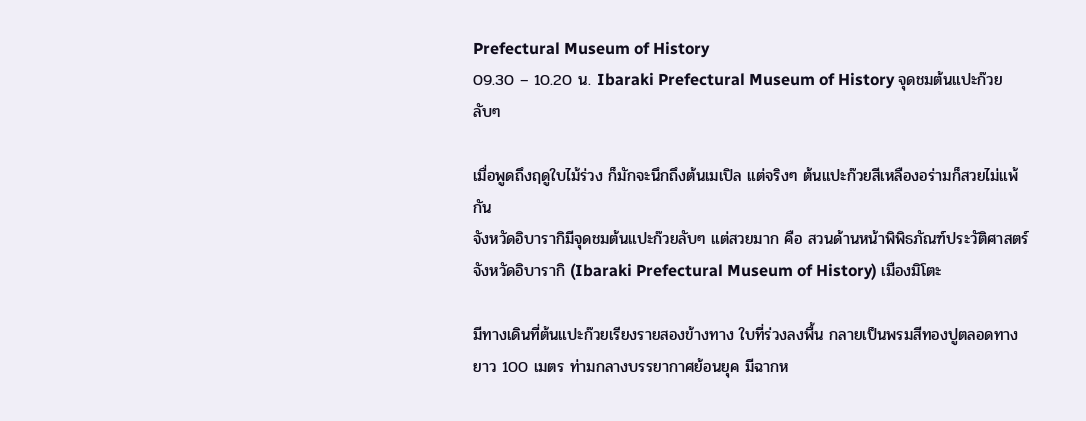Prefectural Museum of History
09.30 – 10.20 น. Ibaraki Prefectural Museum of History จุดชมต้นแปะก๊วยลับๆ

เมื่อพูดถึงฤดูใบไม้ร่วง ก็มักจะนึกถึงต้นเมเปิล แต่จริงๆ ต้นแปะก๊วยสีเหลืองอร่ามก็สวยไม่แพ้กัน
จังหวัดอิบารากิมีจุดชมต้นแปะก๊วยลับๆ แต่สวยมาก คือ สวนด้านหน้าพิพิธภัณฑ์ประวัติศาสตร์จังหวัดอิบารากิ (Ibaraki Prefectural Museum of History) เมืองมิโตะ

มีทางเดินที่ต้นแปะก๊วยเรียงรายสองข้างทาง ใบที่ร่วงลงพื้น กลายเป็นพรมสีทองปูตลอดทางยาว 100 เมตร ท่ามกลางบรรยากาศย้อนยุค มีฉากห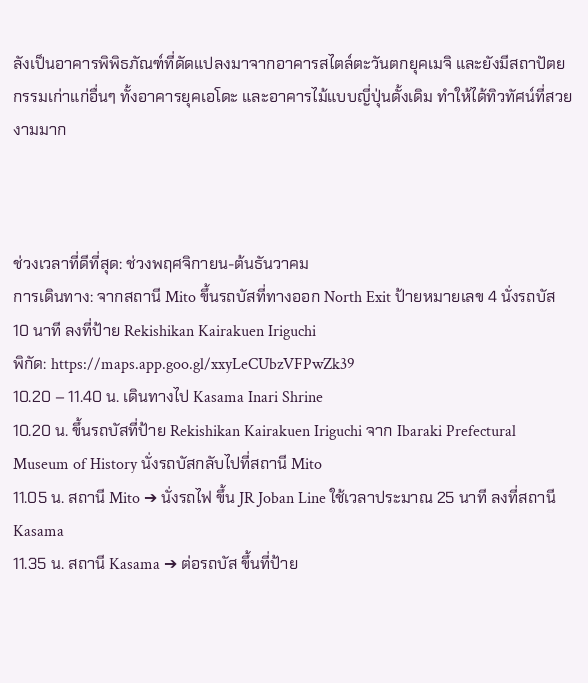ลังเป็นอาคารพิพิธภัณฑ์ที่ดัดแปลงมาจากอาคารสไตล์ตะวันตกยุคเมจิ และยังมีสถาปัตยกรรมเก่าแก่อื่นๆ ทั้งอาคารยุคเอโดะ และอาคารไม้แบบญี่ปุ่นดั้งเดิม ทำให้ได้ทิวทัศน์ที่สวยงามมาก



ช่วงเวลาที่ดีที่สุด: ช่วงพฤศจิกายน-ต้นธันวาคม
การเดินทาง: จากสถานี Mito ขึ้นรถบัสที่ทางออก North Exit ป้ายหมายเลข 4 นั่งรถบัส 10 นาที ลงที่ป้าย Rekishikan Kairakuen Iriguchi
พิกัด: https://maps.app.goo.gl/xxyLeCUbzVFPwZk39
10.20 – 11.40 น. เดินทางไป Kasama Inari Shrine
10.20 น. ขึ้นรถบัสที่ป้าย Rekishikan Kairakuen Iriguchi จาก Ibaraki Prefectural Museum of History นั่งรถบัสกลับไปที่สถานี Mito
11.05 น. สถานี Mito ➔ นั่งรถไฟ ขึ้น JR Joban Line ใช้เวลาประมาณ 25 นาที ลงที่สถานี Kasama
11.35 น. สถานี Kasama ➔ ต่อรถบัส ขึ้นที่ป้าย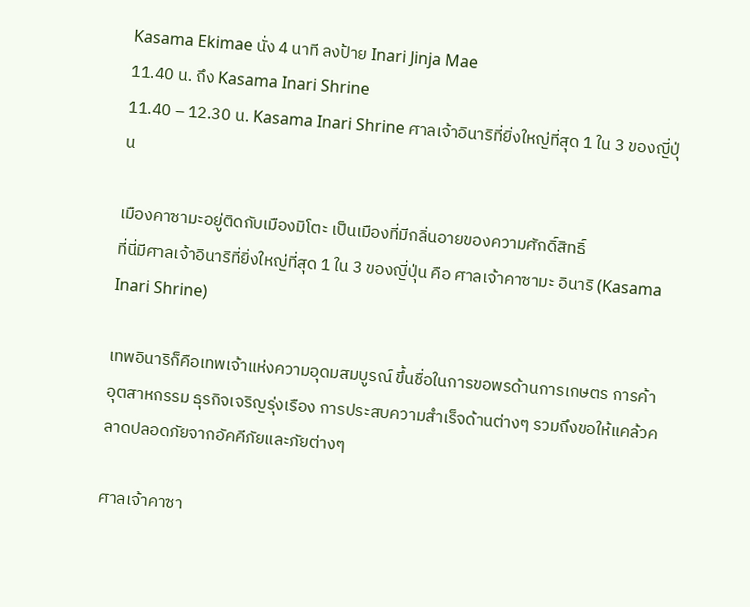Kasama Ekimae นั่ง 4 นาที ลงป้าย Inari Jinja Mae
11.40 น. ถึง Kasama Inari Shrine
11.40 – 12.30 น. Kasama Inari Shrine ศาลเจ้าอินาริที่ยิ่งใหญ่ที่สุด 1 ใน 3 ของญี่ปุ่น

เมืองคาซามะอยู่ติดกับเมืองมิโตะ เป็นเมืองที่มีกลิ่นอายของความศักดิ์สิทธิ์
ที่นี่มีศาลเจ้าอินาริที่ยิ่งใหญ่ที่สุด 1 ใน 3 ของญี่ปุ่น คือ ศาลเจ้าคาซามะ อินาริ (Kasama Inari Shrine)

เทพอินาริก็คือเทพเจ้าแห่งความอุดมสมบูรณ์ ขึ้นชื่อในการขอพรด้านการเกษตร การค้า อุตสาหกรรม ธุรกิจเจริญรุ่งเรือง การประสบความสำเร็จด้านต่างๆ รวมถึงขอให้แคล้วคลาดปลอดภัยจากอัคคีภัยและภัยต่างๆ

ศาลเจ้าคาซา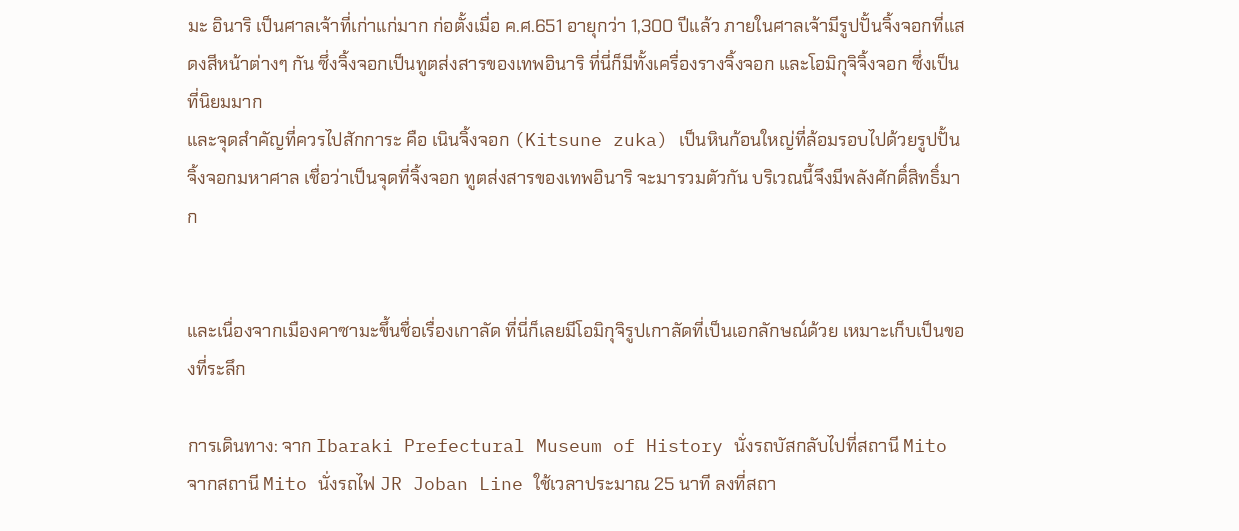มะ อินาริ เป็นศาลเจ้าที่เก่าแก่มาก ก่อตั้งเมื่อ ค.ศ.651 อายุกว่า 1,300 ปีแล้ว ภายในศาลเจ้ามีรูปปั้นจิ้งจอกที่แสดงสีหน้าต่างๆ กัน ซึ่งจิ้งจอกเป็นทูตส่งสารของเทพอินาริ ที่นี่ก็มีทั้งเครื่องรางจิ้งจอก และโอมิกุจิจิ้งจอก ซึ่งเป็นที่นิยมมาก
และจุดสำคัญที่ควรไปสักการะ คือ เนินจิ้งจอก (Kitsune zuka) เป็นหินก้อนใหญ่ที่ล้อมรอบไปด้วยรูปปั้นจิ้งจอกมหาศาล เชื่อว่าเป็นจุดที่จิ้งจอก ทูตส่งสารของเทพอินาริ จะมารวมตัวกัน บริเวณนี้จึงมีพลังศักดิ์สิทธิ์มาก


และเนื่องจากเมืองคาซามะขึ้นชื่อเรื่องเกาลัด ที่นี่ก็เลยมีโอมิกุจิรูปเกาลัดที่เป็นเอกลักษณ์ด้วย เหมาะเก็บเป็นของที่ระลึก

การเดินทาง: จาก Ibaraki Prefectural Museum of History นั่งรถบัสกลับไปที่สถานี Mito
จากสถานี Mito นั่งรถไฟ JR Joban Line ใช้เวลาประมาณ 25 นาที ลงที่สถา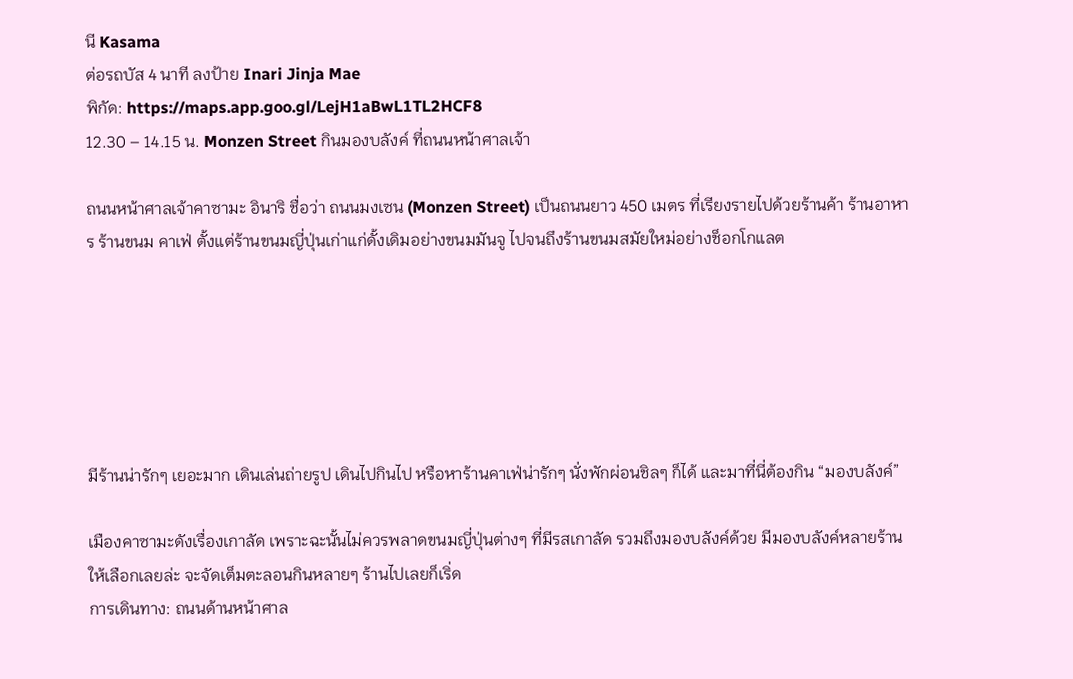นี Kasama
ต่อรถบัส 4 นาที ลงป้าย Inari Jinja Mae
พิกัด: https://maps.app.goo.gl/LejH1aBwL1TL2HCF8
12.30 – 14.15 น. Monzen Street กินมองบลังค์ ที่ถนนหน้าศาลเจ้า

ถนนหน้าศาลเจ้าคาซามะ อินาริ ชื่อว่า ถนนมงเซน (Monzen Street) เป็นถนนยาว 450 เมตร ที่เรียงรายไปด้วยร้านค้า ร้านอาหาร ร้านขนม คาเฟ่ ตั้งแต่ร้านขนมญี่ปุ่นเก่าแก่ดั้งเดิมอย่างขนมมันจู ไปจนถึงร้านขนมสมัยใหม่อย่างช็อกโกแลต






มีร้านน่ารักๆ เยอะมาก เดินเล่นถ่ายรูป เดินไปกินไป หรือหาร้านคาเฟ่น่ารักๆ นั่งพักผ่อนชิลๆ ก็ได้ และมาที่นี่ต้องกิน “มองบลังค์”

เมืองคาซามะดังเรื่องเกาลัด เพราะฉะนั้นไม่ควรพลาดขนมญี่ปุ่นต่างๆ ที่มีรสเกาลัด รวมถึงมองบลังค์ด้วย มีมองบลังค์หลายร้านให้เลือกเลยล่ะ จะจัดเต็มตะลอนกินหลายๆ ร้านไปเลยก็เริ่ด
การเดินทาง: ถนนด้านหน้าศาล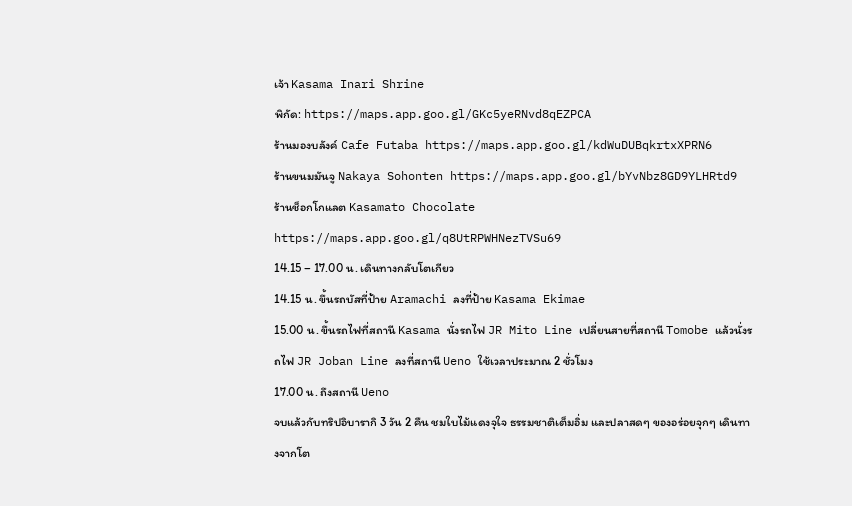เจ้า Kasama Inari Shrine
พิกัด: https://maps.app.goo.gl/GKc5yeRNvd8qEZPCA
ร้านมองบลังค์ Cafe Futaba https://maps.app.goo.gl/kdWuDUBqkrtxXPRN6
ร้านขนมมันจู Nakaya Sohonten https://maps.app.goo.gl/bYvNbz8GD9YLHRtd9
ร้านช็อกโกแลต Kasamato Chocolate https://maps.app.goo.gl/q8UtRPWHNezTVSu69
14.15 – 17.00 น. เดินทางกลับโตเกียว
14.15 น. ขึ้นรถบัสที่ป้าย Aramachi ลงที่ป้าย Kasama Ekimae
15.00 น. ขึ้นรถไฟที่สถานี Kasama นั่งรถไฟ JR Mito Line เปลี่ยนสายที่สถานี Tomobe แล้วนั่งรถไฟ JR Joban Line ลงที่สถานี Ueno ใช้เวลาประมาณ 2 ชั่วโมง
17.00 น. ถึงสถานี Ueno
จบแล้วกับทริปอิบารากิ 3 วัน 2 คืน ชมใบไม้แดงจุใจ ธรรมชาติเต็มอิ่ม และปลาสดๆ ของอร่อยจุกๆ เดินทางจากโต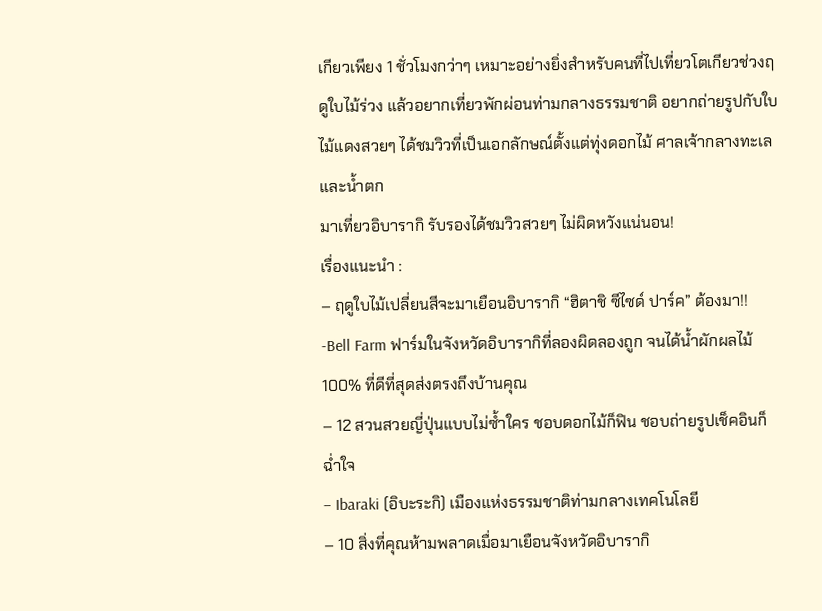เกียวเพียง 1 ชั่วโมงกว่าๆ เหมาะอย่างยิ่งสำหรับคนที่ไปเที่ยวโตเกียวช่วงฤดูใบไม้ร่วง แล้วอยากเที่ยวพักผ่อนท่ามกลางธรรมชาติ อยากถ่ายรูปกับใบไม้แดงสวยๆ ได้ชมวิวที่เป็นเอกลักษณ์ตั้งแต่ทุ่งดอกไม้ ศาลเจ้ากลางทะเล และน้ำตก
มาเที่ยวอิบารากิ รับรองได้ชมวิวสวยๆ ไม่ผิดหวังแน่นอน!
เรื่องแนะนำ :
– ฤดูใบไม้เปลี่ยนสีจะมาเยือนอิบารากิ “ฮิตาชิ ซีไซด์ ปาร์ค” ต้องมา!!
-Bell Farm ฟาร์มในจังหวัดอิบารากิที่ลองผิดลองถูก จนได้น้ำผักผลไม้ 100% ที่ดีที่สุดส่งตรงถึงบ้านคุณ
– 12 สวนสวยญี่ปุ่นแบบไม่ซ้ำใคร ชอบดอกไม้ก็ฟิน ชอบถ่ายรูปเช็คอินก็ฉ่ำใจ
– Ibaraki (อิบะระกิ) เมืองแห่งธรรมชาติท่ามกลางเทคโนโลยี
– 10 สิ่งที่คุณห้ามพลาดเมื่อมาเยือนจังหวัดอิบารากิ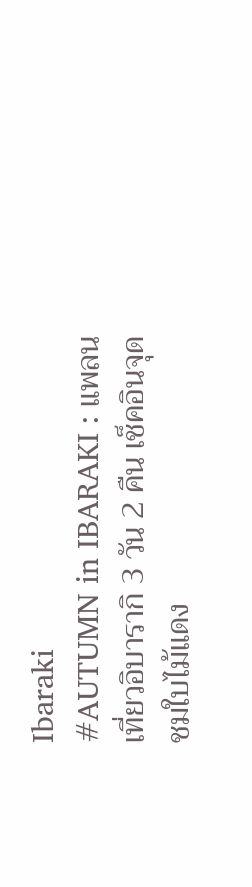Ibaraki
#AUTUMN in IBARAKI : แพลนเที่ยวอิบารากิ 3 วัน 2 คืน เช็คอินจุดชมใบไม้แดง